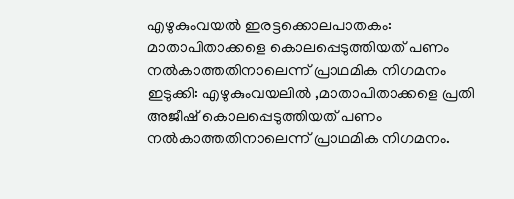എഴുകുംവയൽ ഇരട്ടക്കൊലപാതകം: മാതാപിതാക്കളെ കൊലപ്പെടുത്തിയത് പണം നൽകാത്തതിനാലെന്ന് പ്രാഥമിക നിഗമനം
ഇടുക്കി: എഴുകുംവയലിൽ ,മാതാപിതാക്കളെ പ്രതി അജീഷ് കൊലപ്പെടുത്തിയത് പണം നൽകാത്തതിനാലെന്ന് പ്രാഥമിക നിഗമനം.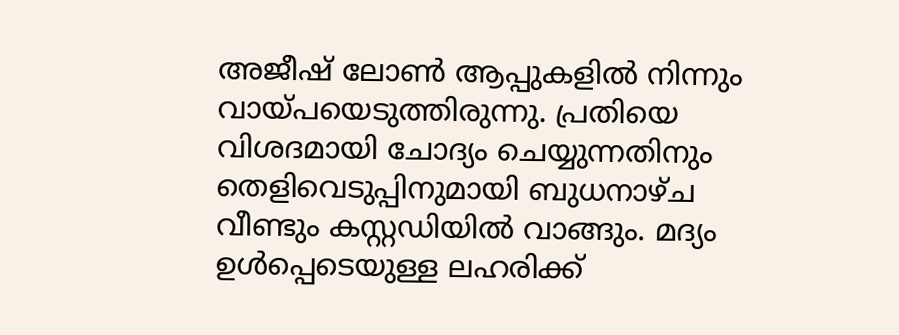അജീഷ് ലോൺ ആപ്പുകളിൽ നിന്നും വായ്പയെടുത്തിരുന്നു. പ്രതിയെ വിശദമായി ചോദ്യം ചെയ്യുന്നതിനും തെളിവെടുപ്പിനുമായി ബുധനാഴ്ച വീണ്ടും കസ്റ്റഡിയിൽ വാങ്ങും. മദ്യം ഉൾപ്പെടെയുള്ള ലഹരിക്ക്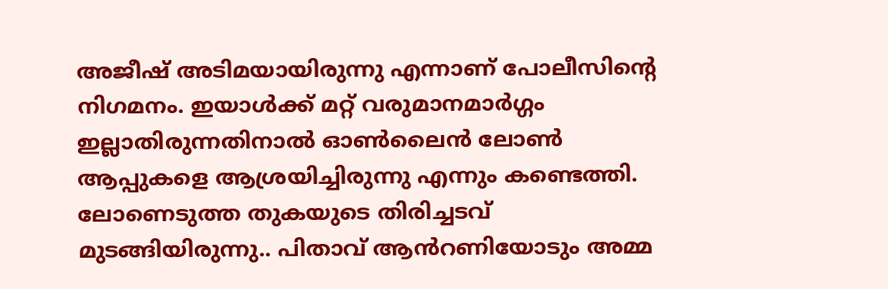അജീഷ് അടിമയായിരുന്നു എന്നാണ് പോലീസിന്റെ നിഗമനം. ഇയാൾക്ക് മറ്റ് വരുമാനമാർഗ്ഗം ഇല്ലാതിരുന്നതിനാൽ ഓൺലൈൻ ലോൺ ആപ്പുകളെ ആശ്രയിച്ചിരുന്നു എന്നും കണ്ടെത്തി. ലോണെടുത്ത തുകയുടെ തിരിച്ചടവ് മുടങ്ങിയിരുന്നു.. പിതാവ് ആൻറണിയോടും അമ്മ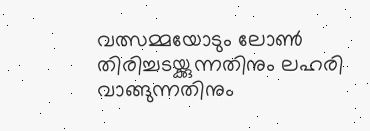വത്സമ്മയോടും ലോൺ തിരിച്ചടയ്ക്കുന്നതിനും ലഹരി വാങ്ങുന്നതിനും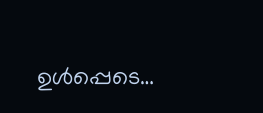ഉൾപ്പെടെ…